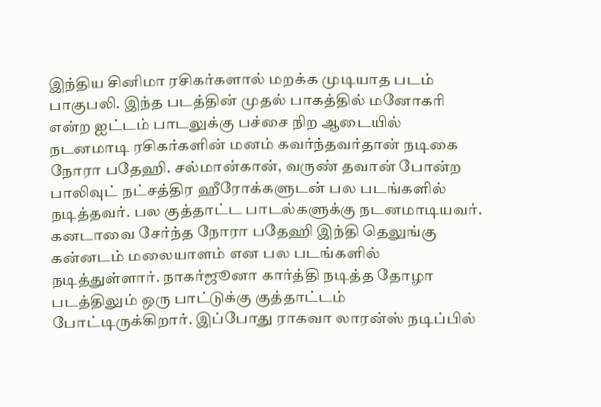இந்திய சினிமா ரசிகர்களால் மறக்க முடியாத படம் பாகுபலி. இந்த படத்தின் முதல் பாகத்தில் மனோகரி என்ற ஐட்டம் பாடலுக்கு பச்சை நிற ஆடையில் நடனமாடி ரசிகர்களின் மனம் கவர்ந்தவர்தான் நடிகை நோரா பதேஹி. சல்மான்கான், வருண் தவான் போன்ற பாலிவுட் நட்சத்திர ஹீரோக்களுடன் பல படங்களில் நடித்தவர். பல குத்தாட்ட பாடல்களுக்கு நடனமாடியவர்.
கனடாவை சேர்ந்த நோரா பதேஹி இந்தி தெலுங்கு கன்னடம் மலையாளம் என பல படங்களில் நடித்துள்ளார். நாகர்ஜூனா கார்த்தி நடித்த தோழா படத்திலும் ஒரு பாட்டுக்கு குத்தாட்டம் போட்டிருக்கிறார். இப்போது ராகவா லாரன்ஸ் நடிப்பில்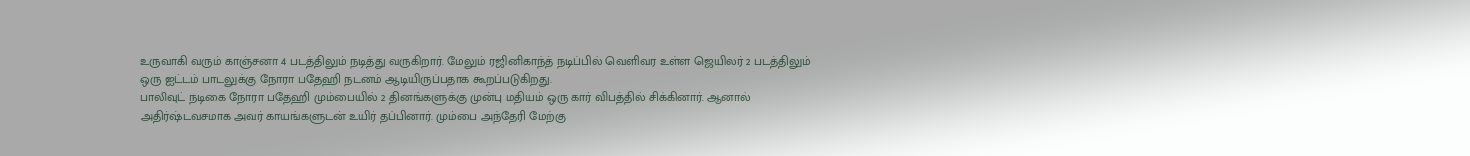உருவாகி வரும் காஞ்சனா 4 படத்திலும் நடித்து வருகிறார். மேலும் ரஜினிகாந்த் நடிப்பில் வெளிவர உள்ள ஜெயிலர் 2 படத்திலும் ஒரு ஐட்டம் பாடலுக்கு நோரா பதேஹி நடனம் ஆடியிருப்பதாக கூறப்படுகிறது.
பாலிவுட் நடிகை நோரா பதேஹி மும்பையில் 2 தினங்களுக்கு முன்பு மதியம் ஒரு கார் விபத்தில் சிக்கினார். ஆனால் அதிர்ஷ்டவசமாக அவர் காயங்களுடன் உயிர் தப்பினார். மும்பை அந்தேரி மேற்கு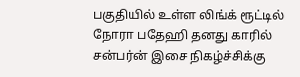பகுதியில் உள்ள லிங்க் ரூட்டில் நோரா பதேஹி தனது காரில் சன்பர்ன் இசை நிகழ்ச்சிக்கு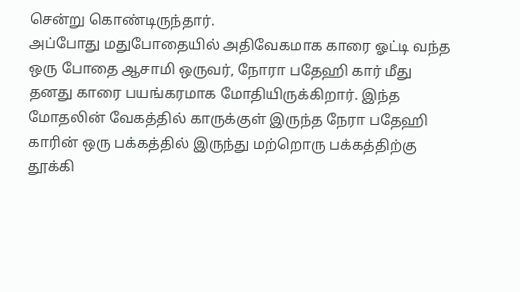சென்று கொண்டிருந்தார்.
அப்போது மதுபோதையில் அதிவேகமாக காரை ஓட்டி வந்த ஒரு போதை ஆசாமி ஒருவர், நோரா பதேஹி கார் மீது தனது காரை பயங்கரமாக மோதியிருக்கிறார். இந்த மோதலின் வேகத்தில் காருக்குள் இருந்த நேரா பதேஹி காரின் ஒரு பக்கத்தில் இருந்து மற்றொரு பக்கத்திற்கு தூக்கி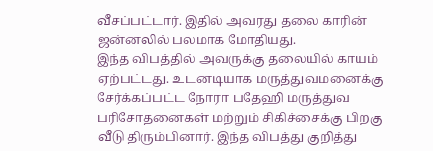வீசப்பட்டார். இதில் அவரது தலை காரின் ஜன்னலில் பலமாக மோதியது.
இந்த விபத்தில் அவருக்கு தலையில் காயம் ஏற்பட்டது. உடனடியாக மருத்துவமனைக்கு சேர்க்கப்பட்ட நோரா பதேஹி மருத்துவ பரிசோதனைகள் மற்றும் சிகிச்சைக்கு பிறகு வீடு திரும்பினார். இந்த விபத்து குறித்து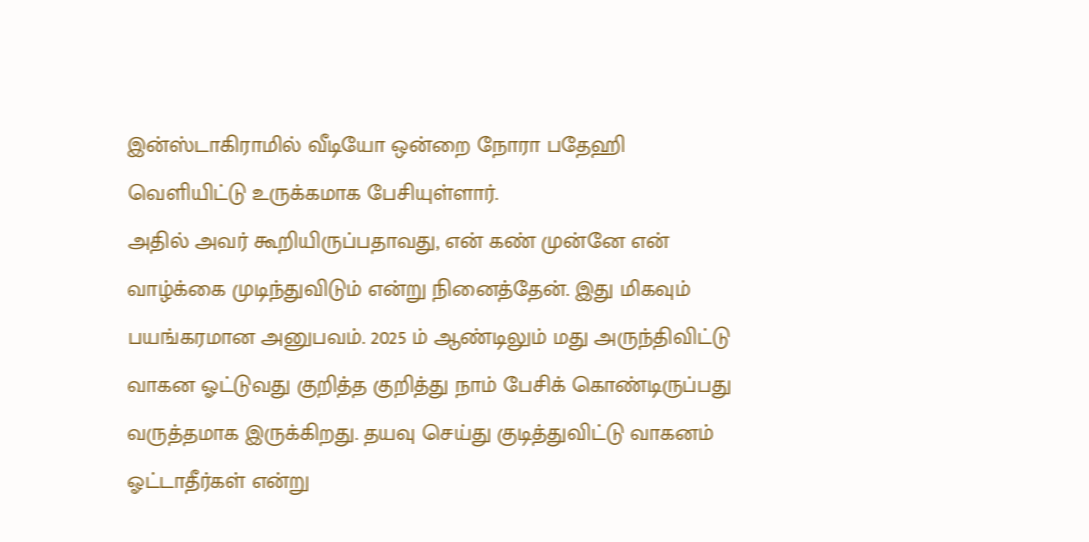இன்ஸ்டாகிராமில் வீடியோ ஒன்றை நோரா பதேஹி வெளியிட்டு உருக்கமாக பேசியுள்ளார்.
அதில் அவர் கூறியிருப்பதாவது, என் கண் முன்னே என் வாழ்க்கை முடிந்துவிடும் என்று நினைத்தேன். இது மிகவும் பயங்கரமான அனுபவம். 2025 ம் ஆண்டிலும் மது அருந்திவிட்டு வாகன ஓட்டுவது குறித்த குறித்து நாம் பேசிக் கொண்டிருப்பது வருத்தமாக இருக்கிறது. தயவு செய்து குடித்துவிட்டு வாகனம் ஓட்டாதீர்கள் என்று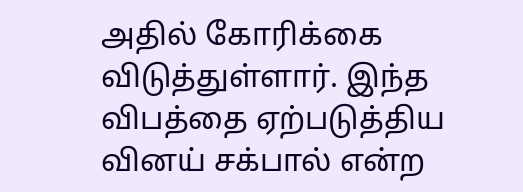அதில் கோரிக்கை விடுத்துள்ளார். இந்த விபத்தை ஏற்படுத்திய வினய் சக்பால் என்ற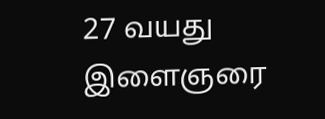27 வயது இளைஞரை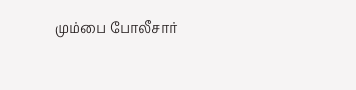மும்பை போலீசார்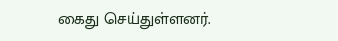கைது செய்துள்ளனர்.